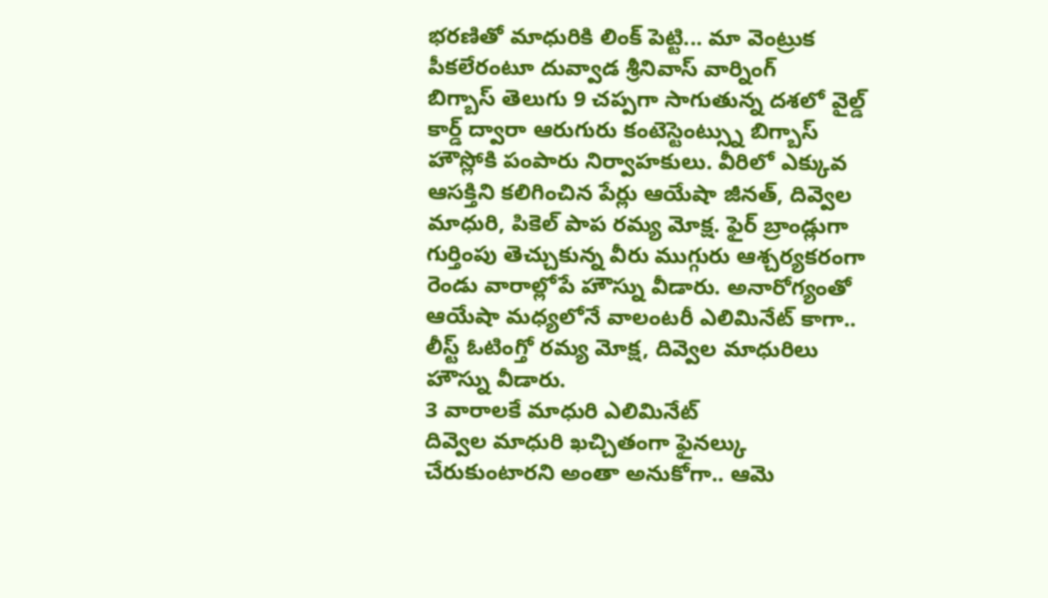భరణితో మాధురికి లింక్ పెట్టి... మా వెంట్రుక పీకలేరంటూ దువ్వాడ శ్రీనివాస్ వార్నింగ్
బిగ్బాస్ తెలుగు 9 చప్పగా సాగుతున్న దశలో వైల్డ్ కార్డ్ ద్వారా ఆరుగురు కంటెస్టెంట్స్ను బిగ్బాస్ హౌస్లోకి పంపారు నిర్వాహకులు. వీరిలో ఎక్కువ ఆసక్తిని కలిగించిన పేర్లు ఆయేషా జీనత్, దివ్వెల మాధురి, పికెల్ పాప రమ్య మోక్ష. ఫైర్ బ్రాండ్లుగా గుర్తింపు తెచ్చుకున్న వీరు ముగ్గురు ఆశ్చర్యకరంగా రెండు వారాల్లోపే హౌస్ను వీడారు. అనారోగ్యంతో ఆయేషా మధ్యలోనే వాలంటరీ ఎలిమినేట్ కాగా.. లీస్ట్ ఓటింగ్తో రమ్య మోక్ష, దివ్వెల మాధురిలు హౌస్ను వీడారు.
3 వారాలకే మాధురి ఎలిమినేట్
దివ్వెల మాధురి ఖచ్చితంగా ఫైనల్కు చేరుకుంటారని అంతా అనుకోగా.. ఆమె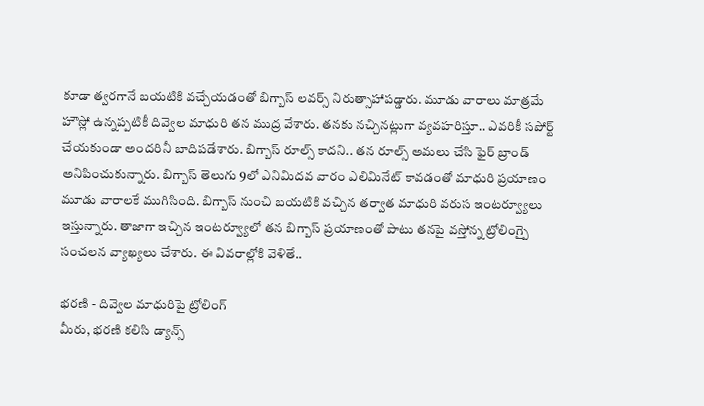కూడా త్వరగానే బయటికి వచ్చేయడంతో బిగ్బాస్ లవర్స్ నిరుత్సాహాపడ్డారు. మూడు వారాలు మాత్రమే హౌస్లో ఉన్నప్పటికీ దివ్వెల మాధురి తన ముద్ర వేశారు. తనకు నచ్చినట్లుగా వ్యవహరిస్తూ.. ఎవరికీ సపోర్ట్ చేయకుండా అందరినీ బాదిపడేశారు. బిగ్బాస్ రూల్స్ కాదని.. తన రూల్స్ అమలు చేసి ఫైర్ బ్రాండ్ అనిపించుకున్నారు. బిగ్బాస్ తెలుగు 9లో ఎనిమిదవ వారం ఎలిమినేట్ కావడంతో మాధురి ప్రయాణం మూడు వారాలకే ముగిసింది. బిగ్బాస్ నుంచి బయటికి వచ్చిన తర్వాత మాధురి వరుస ఇంటర్వ్యూలు ఇస్తున్నారు. తాజాగా ఇచ్చిన ఇంటర్వ్యూలో తన బిగ్బాస్ ప్రయాణంతో పాటు తనపై వస్తోన్న ట్రోలింగ్పై సంచలన వ్యాఖ్యలు చేశారు. ఈ వివరాల్లోకి వెళితే..

భరణి - దివ్వెల మాధురిపై ట్రోలింగ్
మీరు, భరణి కలిసి డ్యాన్స్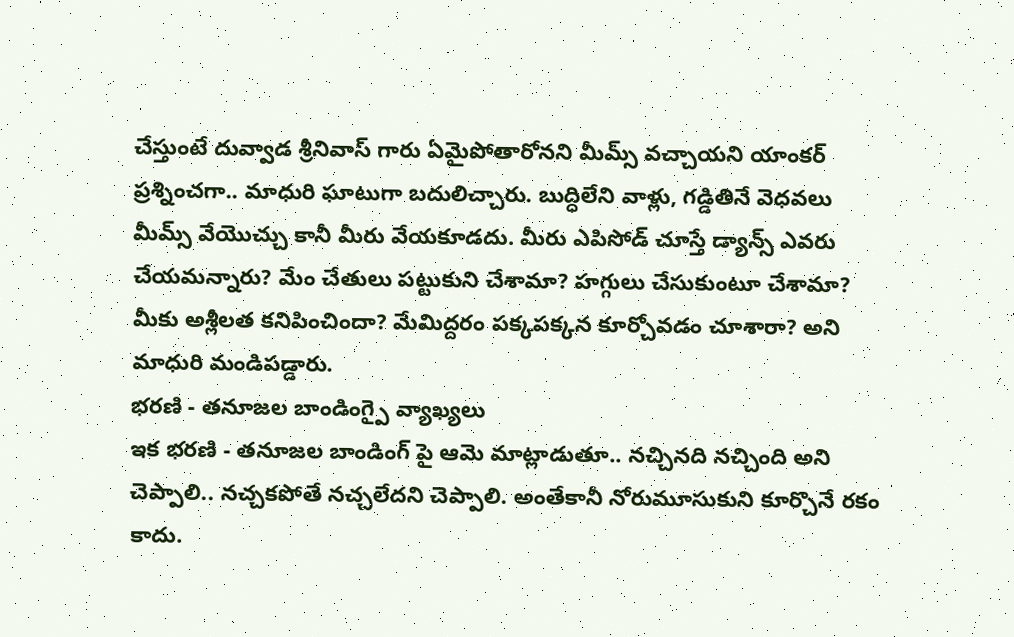చేస్తుంటే దువ్వాడ శ్రీనివాస్ గారు ఏమైపోతారోనని మీమ్స్ వచ్చాయని యాంకర్ ప్రశ్నించగా.. మాధురి ఘాటుగా బదులిచ్చారు. బుద్ధిలేని వాళ్లు, గడ్డితినే వెధవలు మీమ్స్ వేయొచ్చు కానీ మీరు వేయకూడదు. మీరు ఎపిసోడ్ చూస్తే డ్యాన్స్ ఎవరు చేయమన్నారు? మేం చేతులు పట్టుకుని చేశామా? హగ్గులు చేసుకుంటూ చేశామా? మీకు అశ్లీలత కనిపించిందా? మేమిద్దరం పక్కపక్కన కూర్చోవడం చూశారా? అని మాధురి మండిపడ్డారు.
భరణి - తనూజల బాండింగ్పై వ్యాఖ్యలు
ఇక భరణి - తనూజల బాండింగ్ పై ఆమె మాట్లాడుతూ.. నచ్చినది నచ్చింది అని చెప్పాలి.. నచ్చకపోతే నచ్చలేదని చెప్పాలి. అంతేకానీ నోరుమూసుకుని కూర్చొనే రకం కాదు.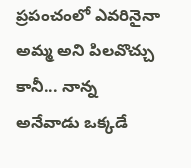ప్రపంచంలో ఎవరినైనా అమ్మ అని పిలవొచ్చు కానీ... నాన్న అనేవాడు ఒక్కడే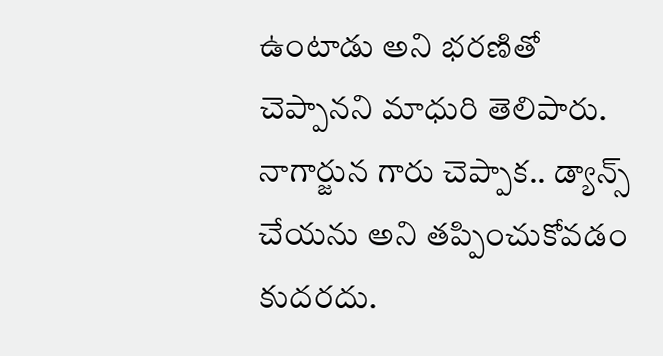ఉంటాడు అని భరణితో చెప్పానని మాధురి తెలిపారు. నాగార్జున గారు చెప్పాక.. డ్యాన్స్ చేయను అని తప్పించుకోవడం కుదరదు.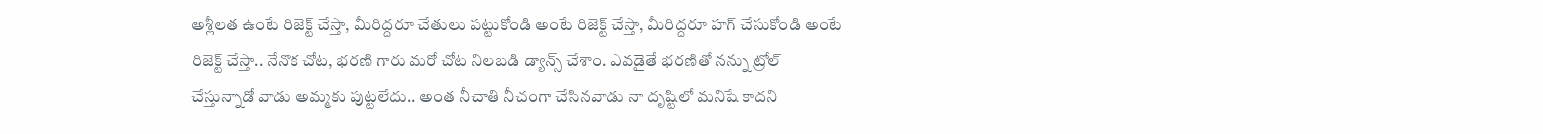అశ్లీలత ఉంటే రిజెక్ట్ చేస్తా, మీరిద్దరూ చేతులు పట్టుకోండి అంటే రిజెక్ట్ చేస్తా, మీరిద్దరూ హగ్ చేసుకోండి అంటే రిజెక్ట్ చేస్తా.. నేనొక చోట, భరణి గారు మరో చోట నిలబడి డ్యాన్స్ చేశాం. ఎవడైతే భరణితో నన్ను ట్రోల్ చేస్తున్నాడో వాడు అమ్మకు పుట్టలేదు.. అంత నీచాతి నీచంగా చేసినవాడు నా దృష్టిలో మనిషే కాదని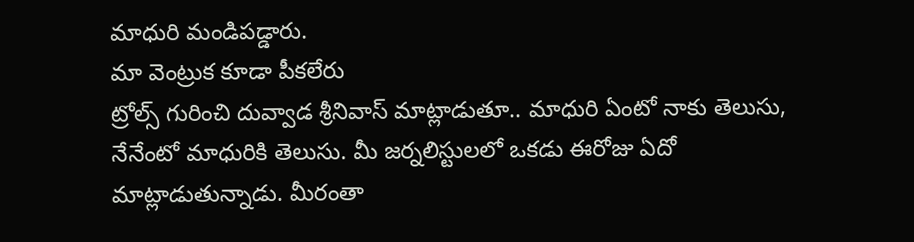మాధురి మండిపడ్డారు.
మా వెంట్రుక కూడా పీకలేరు
ట్రోల్స్ గురించి దువ్వాడ శ్రీనివాస్ మాట్లాడుతూ.. మాధురి ఏంటో నాకు తెలుసు, నేనేంటో మాధురికి తెలుసు. మీ జర్నలిస్టులలో ఒకడు ఈరోజు ఏదో మాట్లాడుతున్నాడు. మీరంతా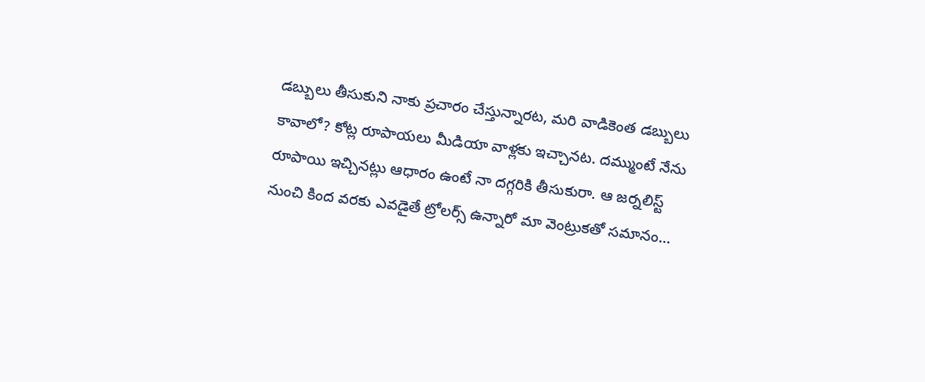డబ్బులు తీసుకుని నాకు ప్రచారం చేస్తున్నారట, మరి వాడికెంత డబ్బులు కావాలో? కోట్ల రూపాయలు మీడియా వాళ్లకు ఇచ్చానట. దమ్ముంటే నేను రూపాయి ఇచ్చినట్లు ఆధారం ఉంటే నా దగ్గరికి తీసుకురా. ఆ జర్నలిస్ట్ నుంచి కింద వరకు ఎవడైతే ట్రోలర్స్ ఉన్నారో మా వెంట్రుకతో సమానం...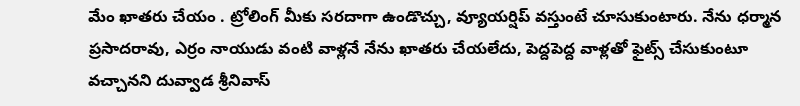మేం ఖాతరు చేయం . ట్రోలింగ్ మీకు సరదాగా ఉండొచ్చు, వ్యూయర్షిప్ వస్తుంటే చూసుకుంటారు. నేను ధర్మాన ప్రసాదరావు, ఎర్రం నాయుడు వంటి వాళ్లనే నేను ఖాతరు చేయలేదు, పెద్దపెద్ద వాళ్లతో ఫైట్స్ చేసుకుంటూ వచ్చానని దువ్వాడ శ్రీనివాస్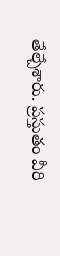తేల్చేశారు. ప్రస్తుతం వీరి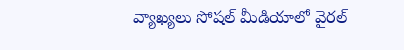వ్యాఖ్యలు సోషల్ మీడియాలో వైరల్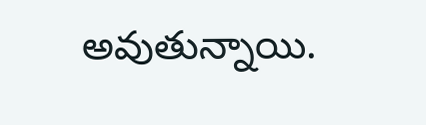అవుతున్నాయి.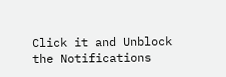Click it and Unblock the Notifications